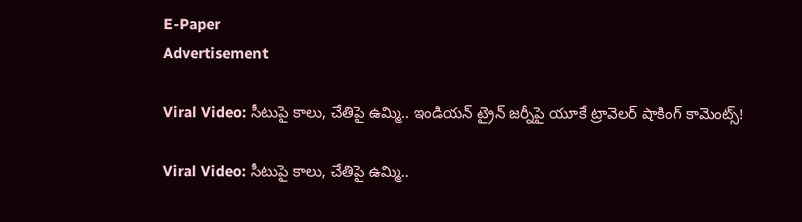E-Paper
Advertisement

Viral Video: సీటుపై కాలు, చేతిపై ఉమ్మి.. ఇండియన్ ట్రైన్ జర్నీపై యూకే ట్రావెలర్ షాకింగ్ కామెంట్స్!

Viral Video: సీటుపై కాలు, చేతిపై ఉమ్మి..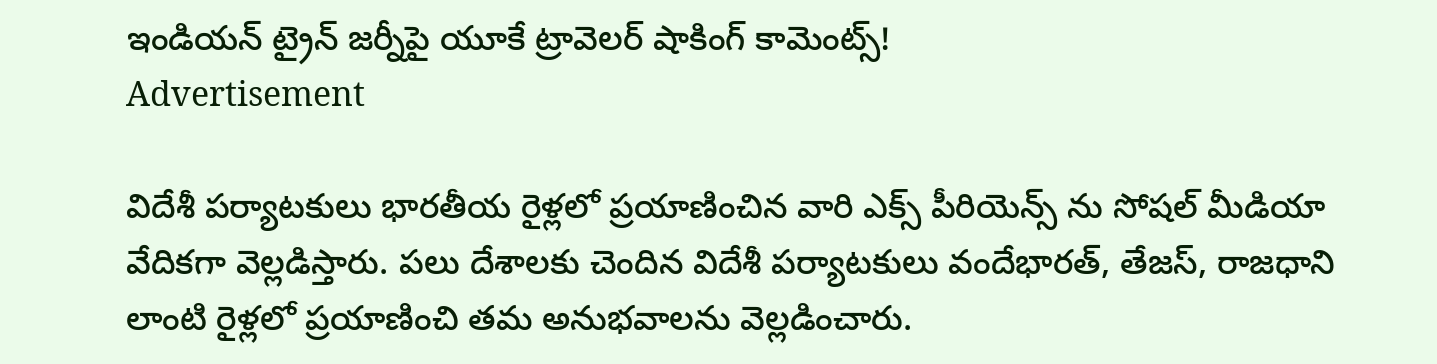ఇండియన్ ట్రైన్ జర్నీపై యూకే ట్రావెలర్ షాకింగ్ కామెంట్స్!
Advertisement

విదేశీ పర్యాటకులు భారతీయ రైళ్లలో ప్రయాణించిన వారి ఎక్స్ పీరియెన్స్ ను సోషల్ మీడియా వేదికగా వెల్లడిస్తారు. పలు దేశాలకు చెందిన విదేశీ పర్యాటకులు వందేభారత్, తేజస్, రాజధాని లాంటి రైళ్లలో ప్రయాణించి తమ అనుభవాలను వెల్లడించారు.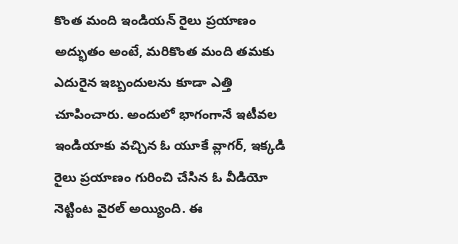కొంత మంది ఇండియన్ రైలు ప్రయాణం అద్భుతం అంటే, మరికొంత మంది తమకు ఎదురైన ఇబ్బందులను కూడా ఎత్తి చూపించారు. అందులో భాగంగానే ఇటీవల ఇండియాకు వచ్చిన ఓ యూకే వ్లాగర్, ఇక్కడి రైలు ప్రయాణం గురించి చేసిన ఓ వీడియో నెట్టింట వైరల్ అయ్యింది. ఈ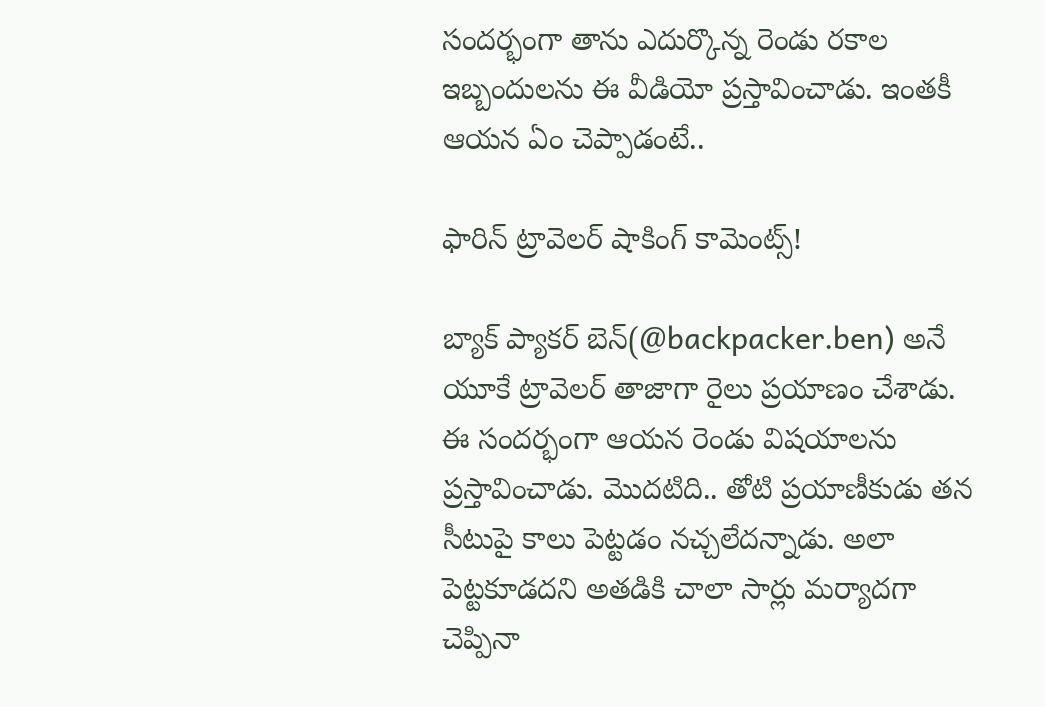సందర్భంగా తాను ఎదుర్కొన్న రెండు రకాల ఇబ్బందులను ఈ వీడియో ప్రస్తావించాడు. ఇంతకీ ఆయన ఏం చెప్పాడంటే..

ఫారిన్ ట్రావెలర్ షాకింగ్ కామెంట్స్!

బ్యాక్‌ ప్యాకర్ బెన్(@backpacker.ben) అనే యూకే ట్రావెలర్ తాజాగా రైలు ప్రయాణం చేశాడు. ఈ సందర్భంగా ఆయన రెండు విషయాలను ప్రస్తావించాడు. మొదటిది.. తోటి ప్రయాణీకుడు తన సీటుపై కాలు పెట్టడం నచ్చలేదన్నాడు. అలా పెట్టకూడదని అతడికి చాలా సార్లు మర్యాదగా చెప్పినా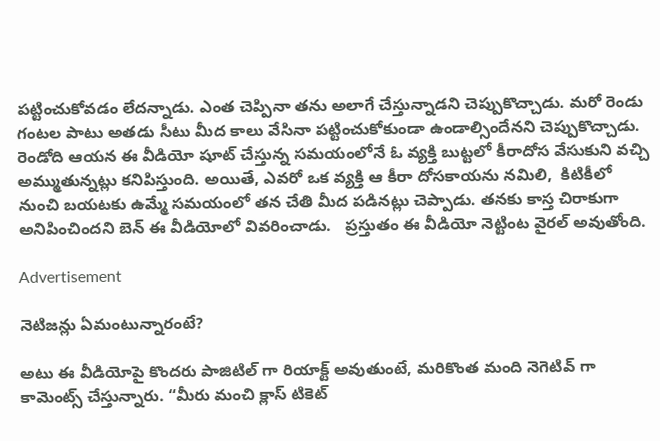పట్టించుకోవడం లేదన్నాడు. ఎంత చెప్పినా తను అలాగే చేస్తున్నాడని చెప్పుకొచ్చాడు. మరో రెండు గంటల పాటు అతడు సీటు మీద కాలు వేసినా పట్టించుకోకుండా ఉండాల్సిందేనని చెప్పుకొచ్చాడు. రెండోది ఆయన ఈ వీడియో షూట్ చేస్తున్న సమయంలోనే ఓ వ్యక్తి బుట్టలో కీరాదోస వేసుకుని వచ్చి అమ్ముతున్నట్లు కనిపిస్తుంది. అయితే, ఎవరో ఒక వ్యక్తి ఆ కీరా దోసకాయను నమిలి,  కిటికీలో నుంచి బయటకు ఉమ్మే సమయంలో తన చేతి మీద పడినట్లు చెప్పాడు. తనకు కాస్త చిరాకుగా అనిపించిందని బెన్ ఈ వీడియోలో వివరించాడు.   ప్రస్తుతం ఈ వీడియో నెట్టింట వైరల్ అవుతోంది.

Advertisement

నెటిజన్లు ఏమంటున్నారంటే?

అటు ఈ వీడియోపై కొందరు పాజిటిల్ గా రియాక్ట్ అవుతుంటే, మరికొంత మంది నెగెటివ్ గా కామెంట్స్ చేస్తున్నారు. “మీరు మంచి క్లాస్ టికెట్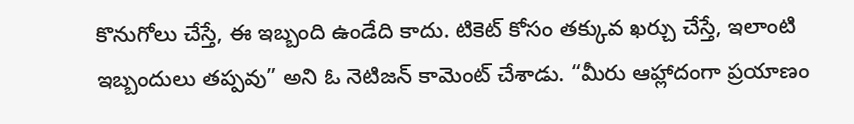కొనుగోలు చేస్తే, ఈ ఇబ్బంది ఉండేది కాదు. టికెట్ కోసం తక్కువ ఖర్చు చేస్తే, ఇలాంటి ఇబ్బందులు తప్పవు” అని ఓ నెటిజన్ కామెంట్ చేశాడు. “మీరు ఆహ్లాదంగా ప్రయాణం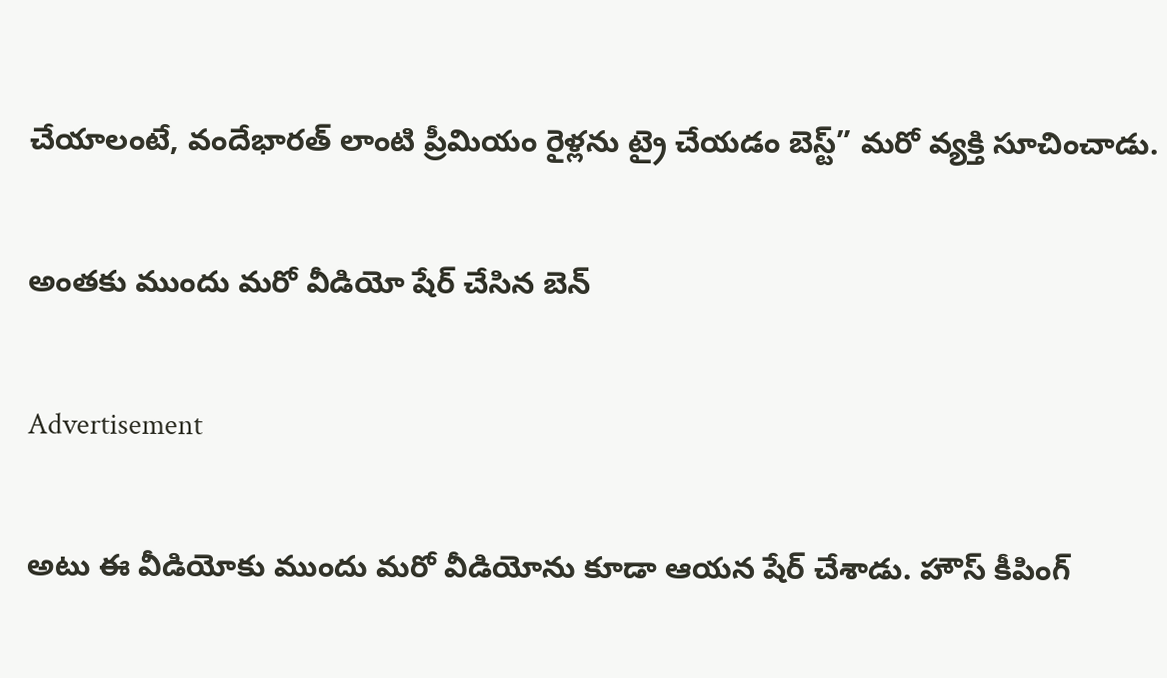చేయాలంటే, వందేభారత్ లాంటి ప్రీమియం రైళ్లను ట్రై చేయడం బెస్ట్” మరో వ్యక్తి సూచించాడు.

అంతకు ముందు మరో వీడియో షేర్ చేసిన బెన్

Advertisement

అటు ఈ వీడియోకు ముందు మరో వీడియోను కూడా ఆయన షేర్ చేశాడు. హౌస్ కీపింగ్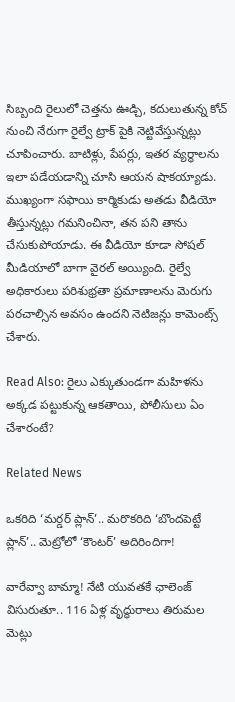సిబ్బంది రైలులో చెత్తను ఊడ్చి, కదులుతున్న కోచ్ నుంచి నేరుగా రైల్వే ట్రాక్‌ పైకి నెట్టివేస్తున్నట్లు చూపించారు. బాటిళ్లు, పేపర్లు, ఇతర వ్యర్థాలను ఇలా పడేయడాన్ని చూసి ఆయన షాకయ్యాడు. ముఖ్యంగా సఫాయి కార్మికుడు అతడు వీడియో తీస్తున్నట్లు గమనించినా, తన పని తాను చేసుకుపోయాడు. ఈ వీడియో కూడా సోషల్ మీడియాలో బాగా వైరల్ అయ్యింది. రైల్వే అధికారులు పరిశుభ్రతా ప్రమాణాలను మెరుగు పరచాల్సిన అవసం ఉందని నెటిజన్లు కామెంట్స్ చేశారు.

Read Also: రైలు ఎక్కుతుండగా మహిళను అక్కడ పట్టుకున్న ఆకతాయి, పోలీసులు ఏం చేశారంటే?

Related News

ఒకరిది ‘మర్డర్ ప్లాన్’.. మరొకరిది ‘బొందపెట్టే ప్లాన్’.. మెట్రోలో ‘కౌంటర్’ అదిరిందిగా!

వారేవ్వా బామ్మా! నేటి యువతకే ఛాలెంజ్ విసురుతూ.. 116 ఏళ్ల వృద్ధురాలు తిరుమల మెట్లు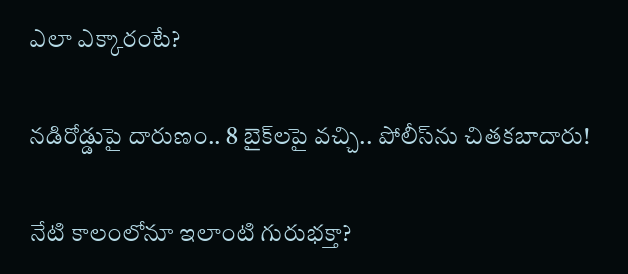ఎలా ఎక్కారంటే?

నడిరోడ్డుపై దారుణం.. 8 బైక్‌లపై వచ్చి.. పోలీస్‌ను చితకబాదారు!

నేటి కాలంలోనూ ఇలాంటి గురుభక్తా?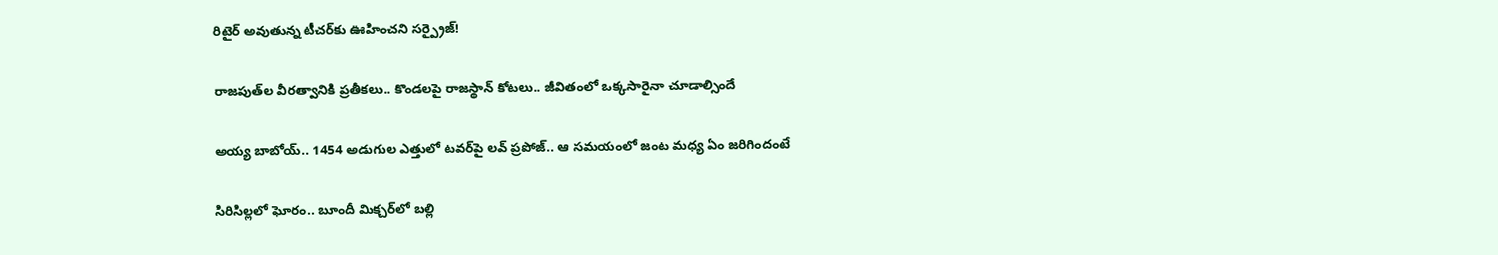రిటైర్ అవుతున్న టీచర్‌కు ఊహించని సర్ప్రైజ్!

రాజపుత్‌ల వీరత్వానికి ప్రతీకలు.. కొండలపై రాజస్థాన్ కోటలు.. జీవితంలో ఒక్కసారైనా చూడాల్సిందే

అయ్య బాబోయ్.. 1454 అడుగుల ఎత్తులో టవర్‌పై లవ్‌ ప్రపోజ్‌.. ఆ సమయంలో జంట మధ్య ఏం జరిగిందంటే

సిరిసిల్లలో ఘోరం.. బూందీ మిక్చర్‌లో బల్లి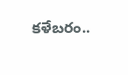కళేబరం..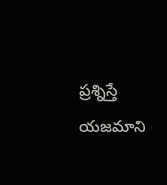ప్రశ్నిస్తే యజమాని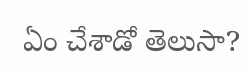ఏం చేశాడో తెలుసా?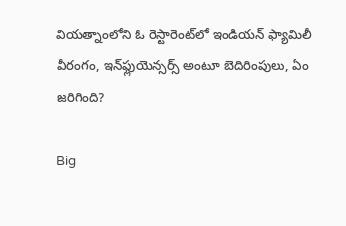వియత్నాంలోని ఓ రెస్టారెంట్‌లో ఇండియన్ ఫ్యామిలీ వీరంగం, ఇన్‌ఫ్లుయెన్సర్స్ అంటూ బెదిరింపులు, ఏం జరిగింది?

Big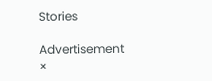Stories

Advertisement
×